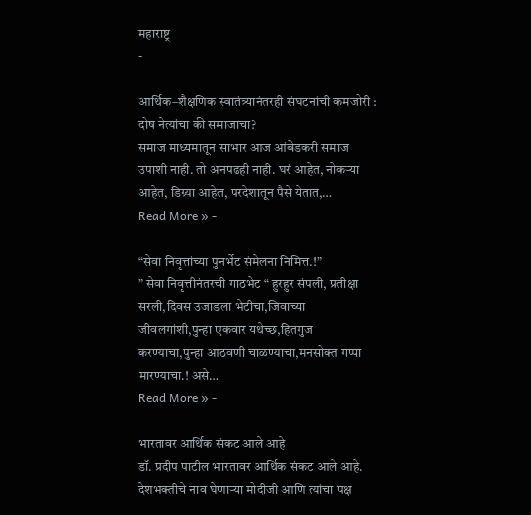महाराष्ट्र
-

आर्थिक–शैक्षणिक स्वातंत्र्यानंतरही संघटनांची कमजोरी : दोष नेत्यांचा की समाजाचा?
समाज माध्यमातून साभार आज आंबेडकरी समाज उपाशी नाही. तो अनपढही नाही. घरं आहेत, नोकऱ्या आहेत, डिग्र्या आहेत, परदेशातून पैसे येतात,…
Read More » -

“सेवा निवृत्तांच्या पुनर्भेट संमेलना निमित्त.!”
” सेवा निवृत्तीनंतरची गाठभेट “ हुरहुर संपली, प्रतीक्षा सरली,दिवस उजाडला भेटीचा,जिवाच्या जीवलगांशी,पुन्हा एकवार यथेच्छ,हितगुज करण्याचा,पुन्हा आठवणी चाळण्याचा,मनसोक्त गप्पा मारण्याचा.! असे…
Read More » -

भारतावर आर्थिक संकट आले आहे
डॉ. प्रदीप पाटील भारतावर आर्थिक संकट आले आहे. देशभक्तीचे नाव घेणाऱ्या मोदीजी आणि त्यांचा पक्ष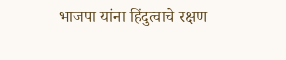भाजपा यांना हिंदुत्वाचे रक्षण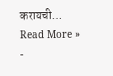करायची…
Read More » -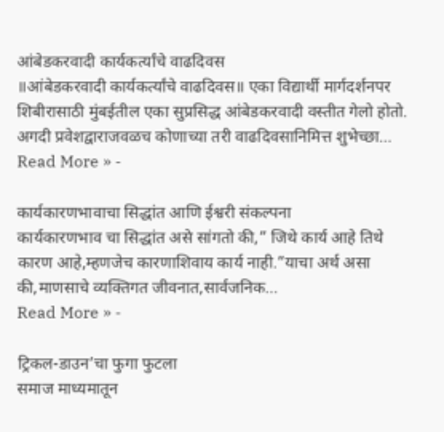आंबेडकरवादी कार्यकर्त्यांचे वाढदिवस
॥आंबेडकरवादी कार्यकर्त्यांचे वाढदिवस॥ एका विद्यार्थी मार्गदर्शनपर शिबीरासाठी मुंबईतील एका सुप्रसिद्ध आंबेडकरवादी वस्तीत गेलो होतो. अगदी प्रवेशद्वाराजवळच कोणाच्या तरी वाढदिवसानिमित्त शुभेच्छा…
Read More » -

कार्यकारणभावाचा सिद्धांत आणि ईश्वरी संकल्पना
कार्यकारणभाव चा सिद्धांत असे सांगतो की,” जिथे कार्य आहे तिथे कारण आहे,म्हणजेच कारणाशिवाय कार्य नाही.”याचा अर्थ असा की,माणसाचे व्यक्तिगत जीवनात,सार्वजनिक…
Read More » -

ट्रिकल-डाउन’चा फुगा फुटला
समाज माध्यमातून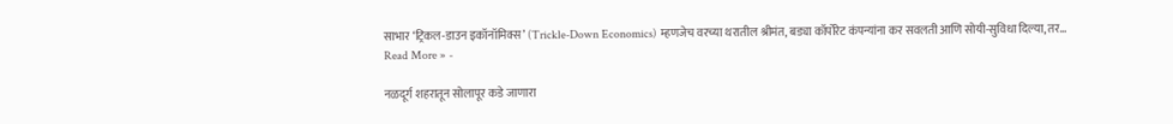साभार ‘ट्रिकल-डाउन इकॉनॉमिक्स’ (Trickle-Down Economics) म्हणजेच वरच्या थरातील श्रीमंत, बड्या कॉर्पोरेट कंपन्यांना कर सवलती आणि सोयी-सुविधा दिल्या, तर…
Read More » -

नळदूर्ग शहरातून सोलापूर कडे जाणारा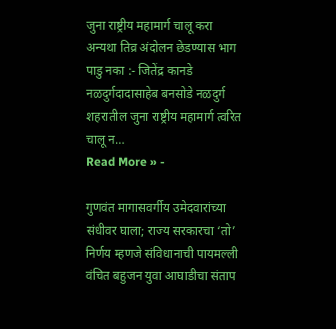जुना राष्ट्रीय महामार्ग चालू करा
अन्यथा तिव्र अंदोलन छेडण्यास भाग पाडु नका :- जितेंद्र कानडे नळदुर्गदादासाहेब बनसोडे नळदुर्ग शहरातील जुना राष्ट्रीय महामार्ग त्वरित चालू न…
Read More » -

गुणवंत मागासवर्गीय उमेदवारांच्या संधीवर घाला; राज्य सरकारचा ‘तो’ निर्णय म्हणजे संविधानाची पायमल्ली वंचित बहुजन युवा आघाडीचा संताप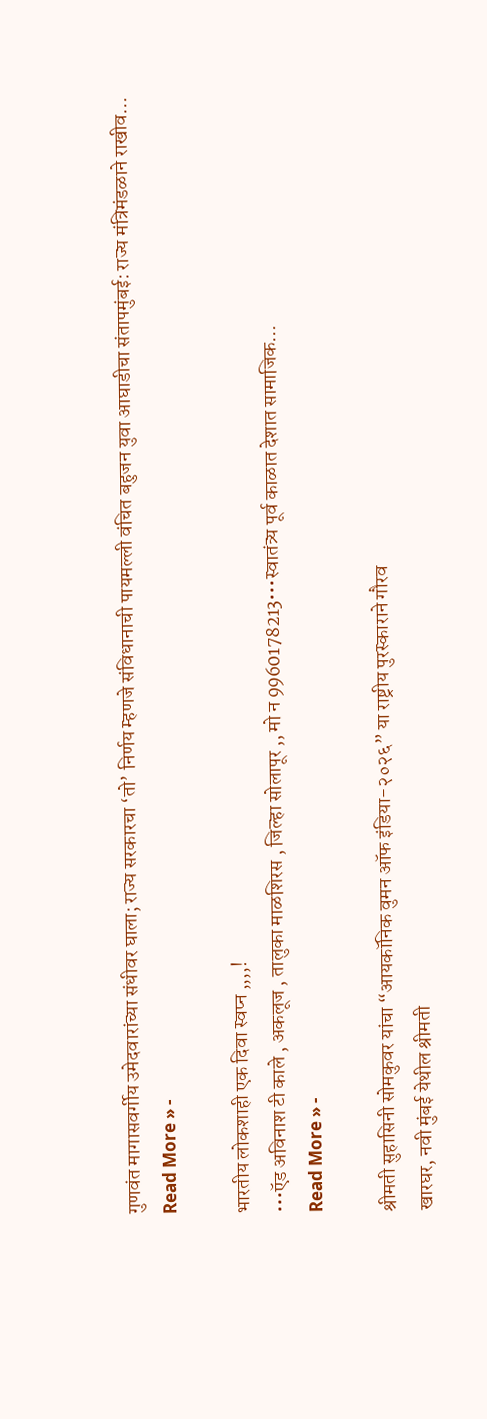गुणवंत मागासवर्गीय उमेदवारांच्या संधीवर घाला; राज्य सरकारचा ‘तो’ निर्णय म्हणजे संविधानाची पायमल्ली वंचित बहुजन युवा आघाडीचा संतापमुंबई: राज्य मंत्रिमंडळाने राखीव…
Read More » -

भारतीय लोकशाही एक दिवा स्वप्न ,,,,!
•••ऍड अविनाश टी काले , अकलूज , तालुका माळशिरस , जिल्हा सोलापूर ,, मो न 9960178213•••स्वातंत्र्य पूर्व काळात देशात सामाजिक…
Read More » -

श्रीमती सुहासिनी सोमकुवर यांचा “आयकॉनिक वुमन ऑफ इंडिया-२०२६” या राष्ट्रीय पुरस्काराने गौरव
खारघर, नवी मुंबई येथील श्रीमती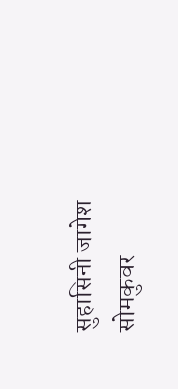सुहासिनी जागेश सोमकुवर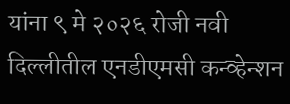यांना ९ मे २०२६ रोजी नवी दिल्लीतील एनडीएमसी कन्व्हेन्शन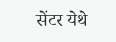सेंटर येथे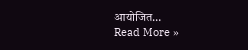आयोजित…
Read More »